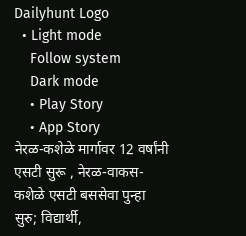Dailyhunt Logo
  • Light mode
    Follow system
    Dark mode
    • Play Story
    • App Story
नेरळ-कशेळे मार्गावर 12 वर्षांनी एसटी सुरू , नेरळ-वाकस-कशेळे एसटी बससेवा पुन्हा सुरु; विद्यार्थी,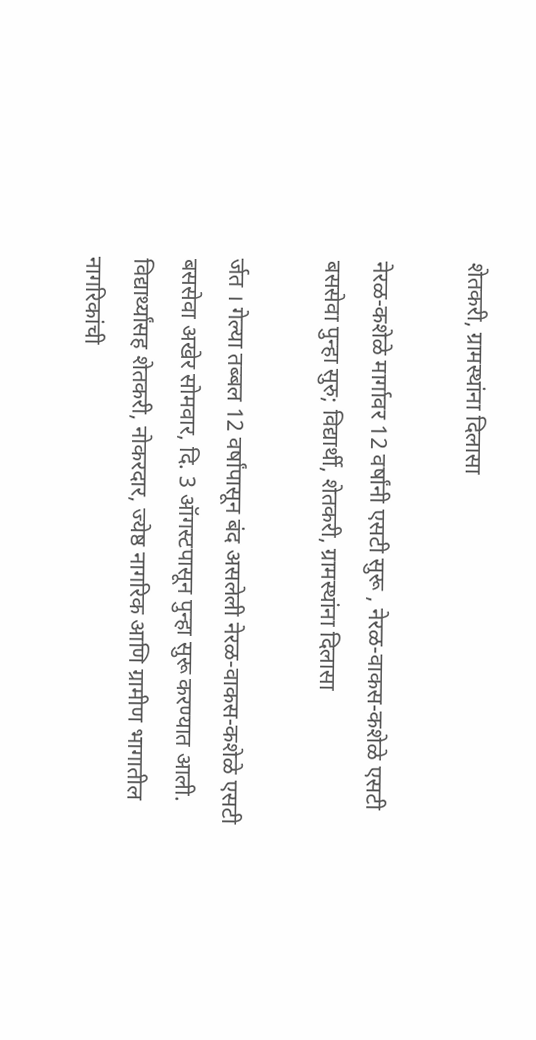शेतकरी, ग्रामस्थांना दिलासा

नेरळ-कशेळे मार्गावर 12 वर्षांनी एसटी सुरू , नेरळ-वाकस-कशेळे एसटी बससेवा पुन्हा सुरु; विद्यार्थी, शेतकरी, ग्रामस्थांना दिलासा

र्जत । गेल्या तब्बल 12 वर्षांपासून बंद असलेली नेरळ-वाकस-कशेळे एसटी बससेवा अखेर सोमवार, दि. 3 ऑगस्टपासून पुन्हा सुरू करण्यात आली. विद्यार्थ्यांसह शेतकरी, नोकरदार, ज्येष्ठ नागरिक आणि ग्रामीण भागातील नागरिकांची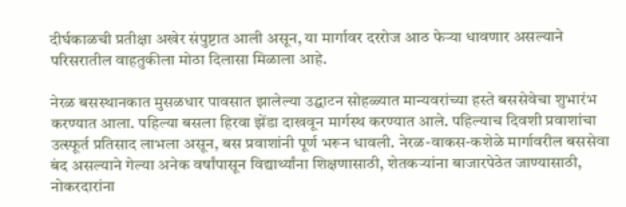दीर्घकाळची प्रतीक्षा अखेर संपुष्टात आली असून, या मार्गावर दररोज आठ फेर्‍या धावणार असल्याने परिसरातील वाहतुकीला मोठा दिलासा मिळाला आहे.

नेरळ बसस्थानकात मुसळधार पावसात झालेल्या उद्घाटन सोहळ्यात मान्यवरांच्या हस्ते बससेवेचा शुभारंभ करण्यात आला. पहिल्या बसला हिरवा झेंडा दाखवून मार्गस्थ करण्यात आले. पहिल्याच दिवशी प्रवाशांचा उत्स्फूर्त प्रतिसाद लाभला असून, बस प्रवाशांनी पूर्ण भरून धावली. नेरळ-वाकस-कशेळे मार्गावरील बससेवा बंद असल्याने गेल्या अनेक वर्षांपासून विद्यार्थ्यांना शिक्षणासाठी, शेतकर्‍यांना बाजारपेठेत जाण्यासाठी, नोकरदारांना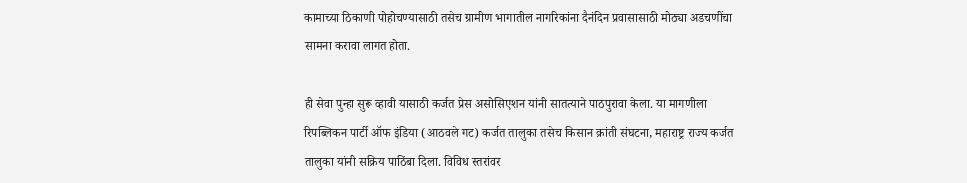कामाच्या ठिकाणी पोहोचण्यासाठी तसेच ग्रामीण भागातील नागरिकांना दैनंदिन प्रवासासाठी मोठ्या अडचणींचा सामना करावा लागत होता.

ही सेवा पुन्हा सुरू व्हावी यासाठी कर्जत प्रेस असोसिएशन यांनी सातत्याने पाठपुरावा केला. या मागणीला रिपब्लिकन पार्टी ऑफ इंडिया (आठवले गट) कर्जत तालुका तसेच किसान क्रांती संघटना, महाराष्ट्र राज्य कर्जत तालुका यांनी सक्रिय पाठिंबा दिला. विविध स्तरांवर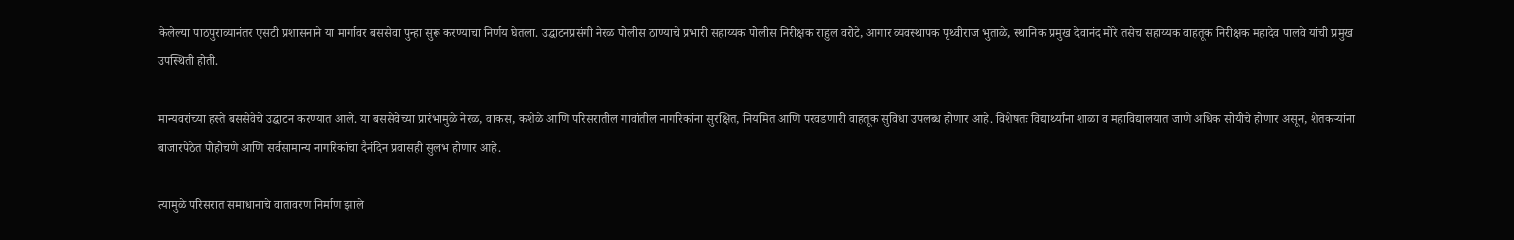केलेल्या पाठपुराव्यानंतर एसटी प्रशासनाने या मार्गावर बससेवा पुन्हा सुरू करण्याचा निर्णय घेतला. उद्घाटनप्रसंगी नेरळ पोलीस ठाण्याचे प्रभारी सहाय्यक पोलीस निरीक्षक राहुल वरोटे, आगार व्यवस्थापक पृथ्वीराज भुताळे, स्थानिक प्रमुख देवानंद मोरे तसेच सहाय्यक वाहतूक निरीक्षक महादेव पालवे यांची प्रमुख उपस्थिती होती.

मान्यवरांच्या हस्ते बससेवेचे उद्घाटन करण्यात आले. या बससेवेच्या प्रारंभामुळे नेरळ, वाकस, कशेळे आणि परिसरातील गावांतील नागरिकांना सुरक्षित, नियमित आणि परवडणारी वाहतूक सुविधा उपलब्ध होणार आहे. विशेषतः विद्यार्थ्यांना शाळा व महाविद्यालयात जाणे अधिक सोयीचे होणार असून, शेतकर्‍यांना बाजारपेठेत पोहोचणे आणि सर्वसामान्य नागरिकांचा दैनंदिन प्रवासही सुलभ होणार आहे.

त्यामुळे परिसरात समाधानाचे वातावरण निर्माण झाले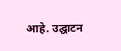आहे. उद्घाटन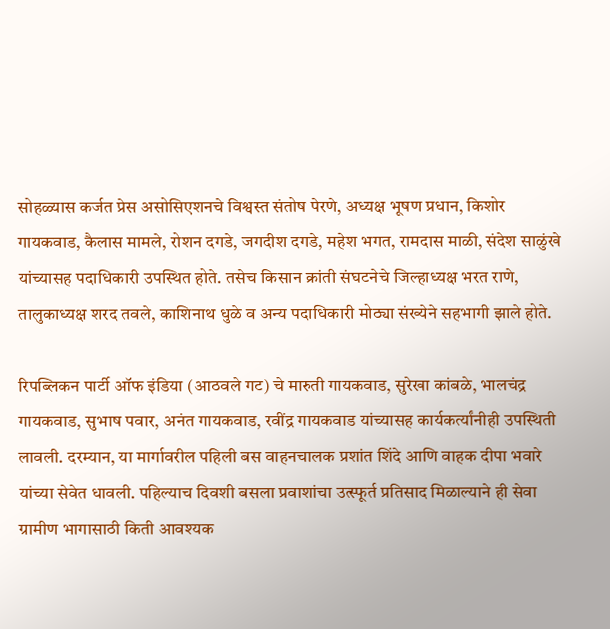सोहळ्यास कर्जत प्रेस असोसिएशनचे विश्वस्त संतोष पेरणे, अध्यक्ष भूषण प्रधान, किशोर गायकवाड, कैलास मामले, रोशन दगडे, जगदीश दगडे, महेश भगत, रामदास माळी, संदेश साळुंखे यांच्यासह पदाधिकारी उपस्थित होते. तसेच किसान क्रांती संघटनेचे जिल्हाध्यक्ष भरत राणे, तालुकाध्यक्ष शरद तवले, काशिनाथ धुळे व अन्य पदाधिकारी मोठ्या संख्येने सहभागी झाले होते.

रिपब्लिकन पार्टी ऑफ इंडिया (आठवले गट) चे मारुती गायकवाड, सुरेखा कांबळे, भालचंद्र गायकवाड, सुभाष पवार, अनंत गायकवाड, रवींद्र गायकवाड यांच्यासह कार्यकर्त्यांनीही उपस्थिती लावली. दरम्यान, या मार्गावरील पहिली बस वाहनचालक प्रशांत शिंदे आणि वाहक दीपा भवारे यांच्या सेवेत धावली. पहिल्याच दिवशी बसला प्रवाशांचा उत्स्फूर्त प्रतिसाद मिळाल्याने ही सेवा ग्रामीण भागासाठी किती आवश्यक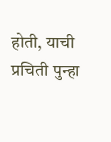होती, याची प्रचिती पुन्हा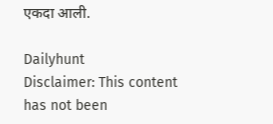एकदा आली.

Dailyhunt
Disclaimer: This content has not been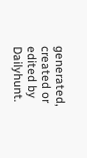generated, created or edited by Dailyhunt.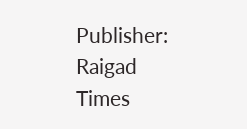Publisher: Raigad Times